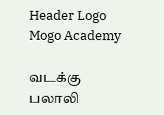Header Logo
Mogo Academy

வடக்கு
பலாலி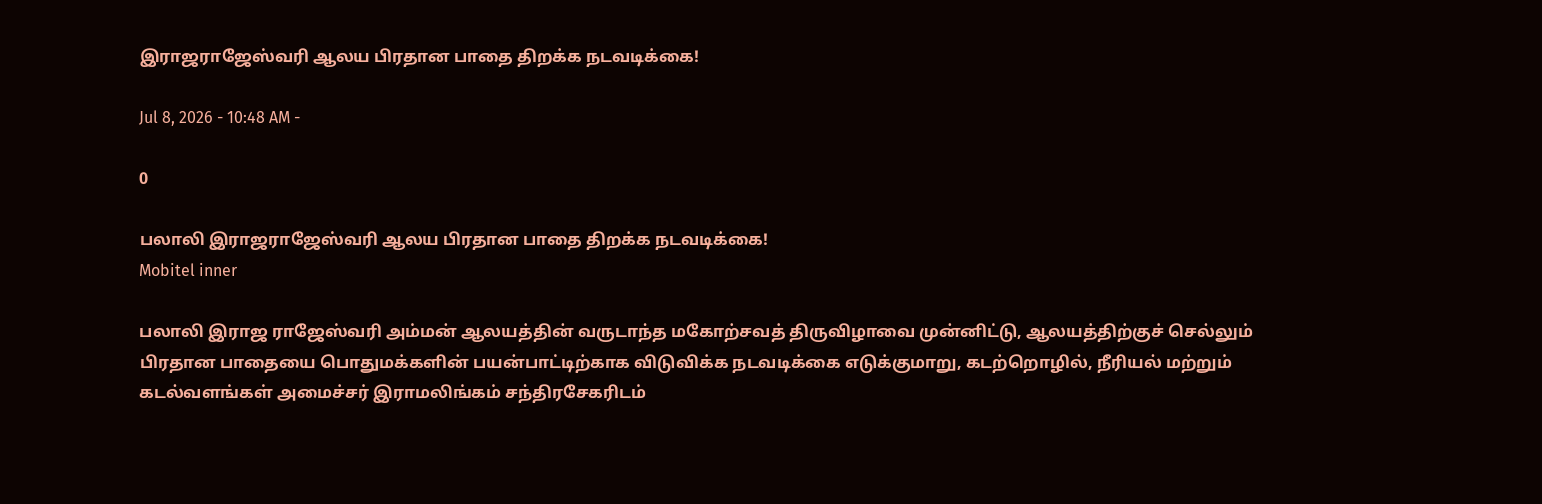இராஜராஜேஸ்வரி ஆலய பிரதான பாதை திறக்க நடவடிக்கை!

Jul 8, 2026 - 10:48 AM -

0

பலாலி இராஜராஜேஸ்வரி ஆலய பிரதான பாதை திறக்க நடவடிக்கை!
Mobitel inner

பலாலி இராஜ ராஜேஸ்வரி அம்மன் ஆலயத்தின் வருடாந்த மகோற்சவத் திருவிழாவை முன்னிட்டு, ஆலயத்திற்குச் செல்லும் பிரதான பாதையை பொதுமக்களின் பயன்பாட்டிற்காக விடுவிக்க நடவடிக்கை எடுக்குமாறு, கடற்றொழில், நீரியல் மற்றும் கடல்வளங்கள் அமைச்சர் இராமலிங்கம் சந்திரசேகரிடம்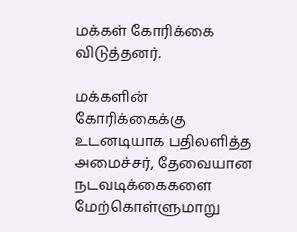மக்கள் கோரிக்கை விடுத்தனர்.

மக்களின் கோரிக்கைக்கு உடனடியாக பதிலளித்த அமைச்சர், தேவையான நடவடிக்கைகளை மேற்கொள்ளுமாறு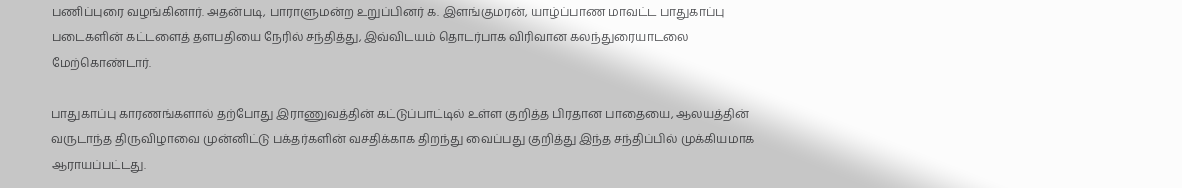பணிப்புரை வழங்கினார். அதன்படி, பாராளுமன்ற உறுப்பினர் க. இளங்குமரன், யாழ்ப்பாண மாவட்ட பாதுகாப்பு படைகளின் கட்டளைத் தளபதியை நேரில் சந்தித்து, இவ்விடயம் தொடர்பாக விரிவான கலந்துரையாடலை மேற்கொண்டார்.

பாதுகாப்பு காரணங்களால் தற்போது இராணுவத்தின் கட்டுப்பாட்டில் உள்ள குறித்த பிரதான பாதையை, ஆலயத்தின் வருடாந்த திருவிழாவை முன்னிட்டு பக்தர்களின் வசதிக்காக திறந்து வைப்பது குறித்து இந்த சந்திப்பில் முக்கியமாக ஆராயப்பட்டது.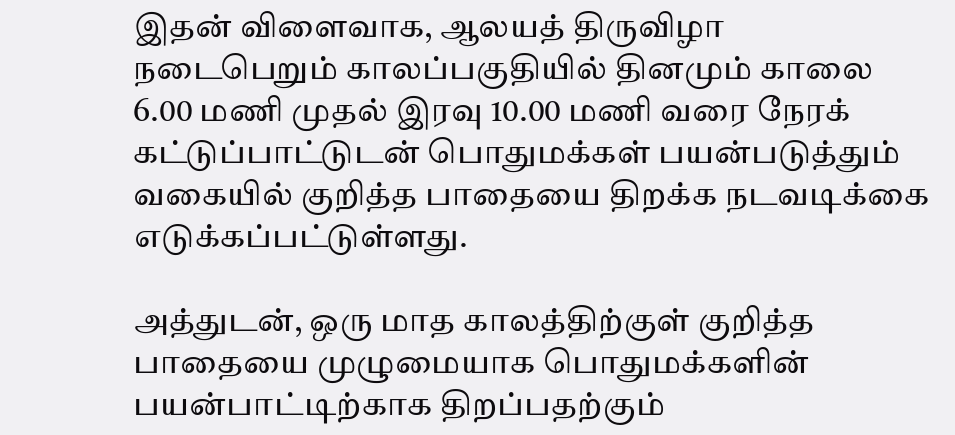இதன் விளைவாக, ஆலயத் திருவிழா நடைபெறும் காலப்பகுதியில் தினமும் காலை 6.00 மணி முதல் இரவு 10.00 மணி வரை நேரக் கட்டுப்பாட்டுடன் பொதுமக்கள் பயன்படுத்தும் வகையில் குறித்த பாதையை திறக்க நடவடிக்கை எடுக்கப்பட்டுள்ளது.

அத்துடன், ஒரு மாத காலத்திற்குள் குறித்த பாதையை முழுமையாக பொதுமக்களின் பயன்பாட்டிற்காக திறப்பதற்கும்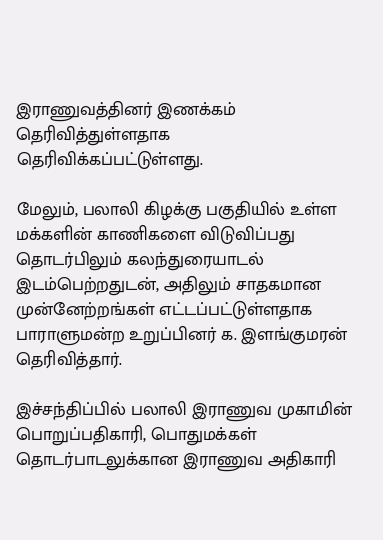இராணுவத்தினர் இணக்கம் தெரிவித்துள்ளதாக தெரிவிக்கப்பட்டுள்ளது.

மேலும், பலாலி கிழக்கு பகுதியில் உள்ள மக்களின் காணிகளை விடுவிப்பது தொடர்பிலும் கலந்துரையாடல் இடம்பெற்றதுடன், அதிலும் சாதகமான முன்னேற்றங்கள் எட்டப்பட்டுள்ளதாக பாராளுமன்ற உறுப்பினர் க. இளங்குமரன் தெரிவித்தார்.

இச்சந்திப்பில் பலாலி இராணுவ முகாமின் பொறுப்பதிகாரி, பொதுமக்கள் தொடர்பாடலுக்கான இராணுவ அதிகாரி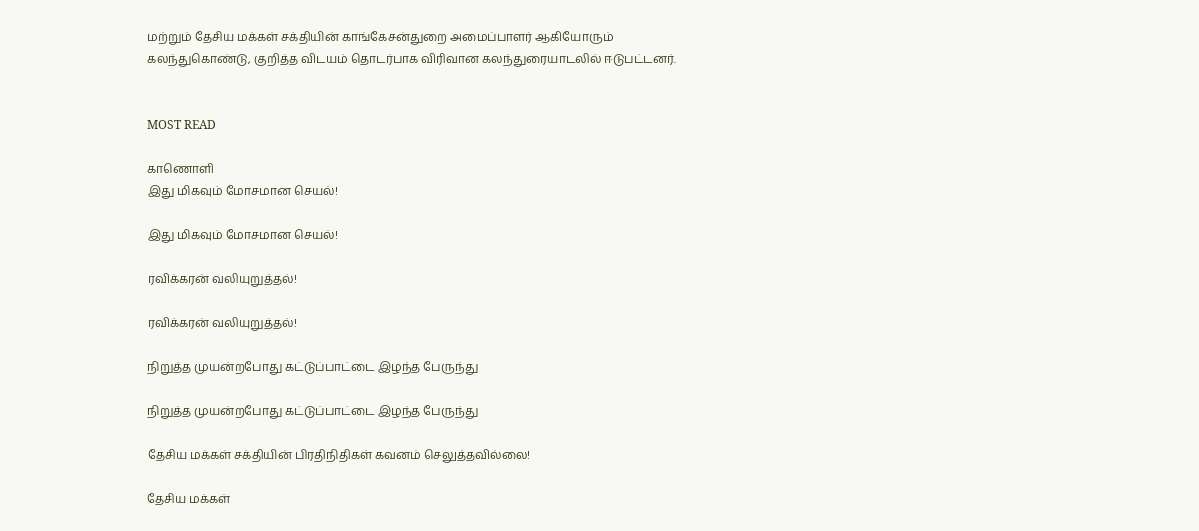மற்றும் தேசிய மக்கள் சக்தியின் காங்கேசன்துறை அமைப்பாளர் ஆகியோரும் கலந்துகொண்டு, குறித்த விடயம் தொடர்பாக விரிவான கலந்துரையாடலில் ஈடுபட்டனர்.


MOST READ

காணொளி
இது மிகவும் மோசமான செயல்!

இது மிகவும் மோசமான செயல்!

ரவிக்கரன் வலியுறுத்தல்!

ரவிக்கரன் வலியுறுத்தல்!

நிறுத்த முயன்றபோது கட்டுப்பாட்டை இழந்த பேருந்து

நிறுத்த முயன்றபோது கட்டுப்பாட்டை இழந்த பேருந்து

தேசிய மக்கள் சக்தியின் பிரதிநிதிகள் கவனம் செலுத்தவில்லை!

தேசிய மக்கள்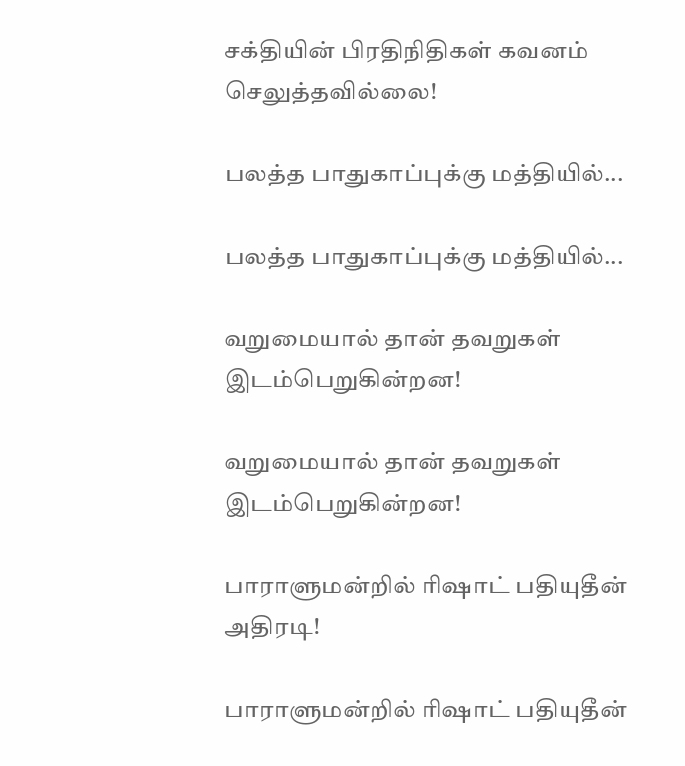சக்தியின் பிரதிநிதிகள் கவனம் செலுத்தவில்லை!

பலத்த பாதுகாப்புக்கு மத்தியில்...

பலத்த பாதுகாப்புக்கு மத்தியில்...

வறுமையால் தான் தவறுகள் இடம்பெறுகின்றன!

வறுமையால் தான் தவறுகள் இடம்பெறுகின்றன!

பாராளுமன்றில் ரிஷாட் பதியுதீன் அதிரடி!

பாராளுமன்றில் ரிஷாட் பதியுதீன்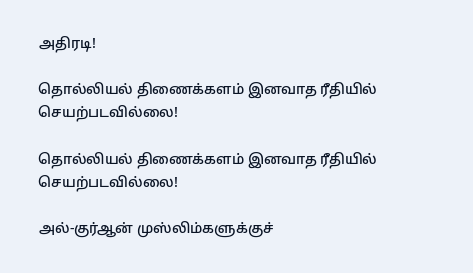அதிரடி!

தொல்லியல் திணைக்களம் இனவாத ரீதியில் செயற்படவில்லை!

தொல்லியல் திணைக்களம் இனவாத ரீதியில் செயற்படவில்லை!

அல்-குர்ஆன் முஸ்லிம்களுக்குச்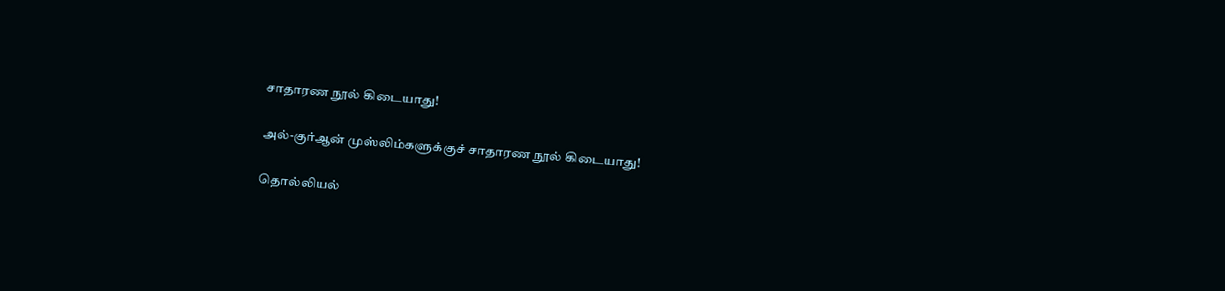சாதாரண நூல் கிடையாது!

அல்-குர்ஆன் முஸ்லிம்களுக்குச் சாதாரண நூல் கிடையாது!

தொல்லியல்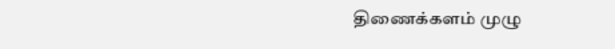திணைக்களம் முழு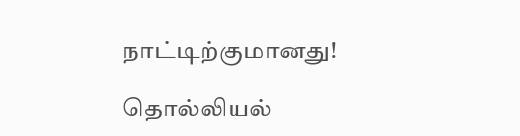நாட்டிற்குமானது!

தொல்லியல்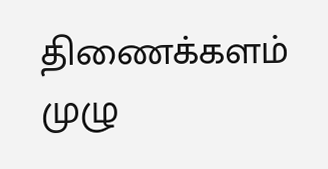திணைக்களம் முழு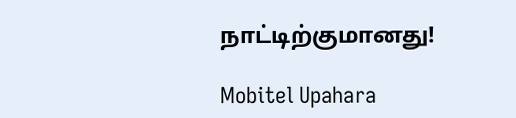நாட்டிற்குமானது!

Mobitel Upahara